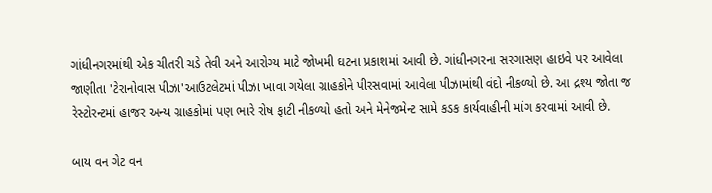ગાંધીનગરમાંથી એક ચીતરી ચડે તેવી અને આરોગ્ય માટે જોખમી ઘટના પ્રકાશમાં આવી છે. ગાંધીનગરના સરગાસણ હાઇવે પર આવેલા જાણીતા 'ટેરાનોવાસ પીઝા'આઉટલેટમાં પીઝા ખાવા ગયેલા ગ્રાહકોને પીરસવામાં આવેલા પીઝામાંથી વંદો નીકળ્યો છે. આ દ્રશ્ય જોતા જ રેસ્ટોરન્ટમાં હાજર અન્ય ગ્રાહકોમાં પણ ભારે રોષ ફાટી નીકળ્યો હતો અને મેનેજમેન્ટ સામે કડક કાર્યવાહીની માંગ કરવામાં આવી છે.

બાય વન ગેટ વન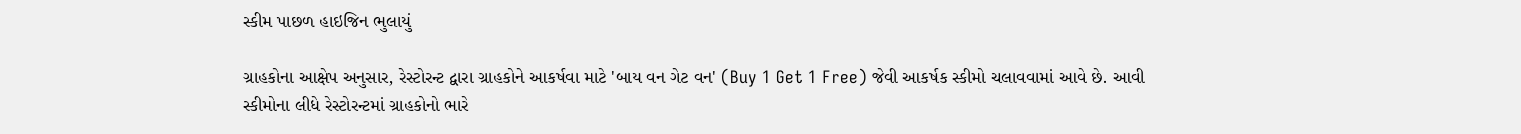સ્કીમ પાછળ હાઇજિન ભુલાયું

ગ્રાહકોના આક્ષેપ અનુસાર, રેસ્ટોરન્ટ દ્વારા ગ્રાહકોને આકર્ષવા માટે 'બાય વન ગેટ વન' (Buy 1 Get 1 Free) જેવી આકર્ષક સ્કીમો ચલાવવામાં આવે છે. આવી સ્કીમોના લીધે રેસ્ટોરન્ટમાં ગ્રાહકોનો ભારે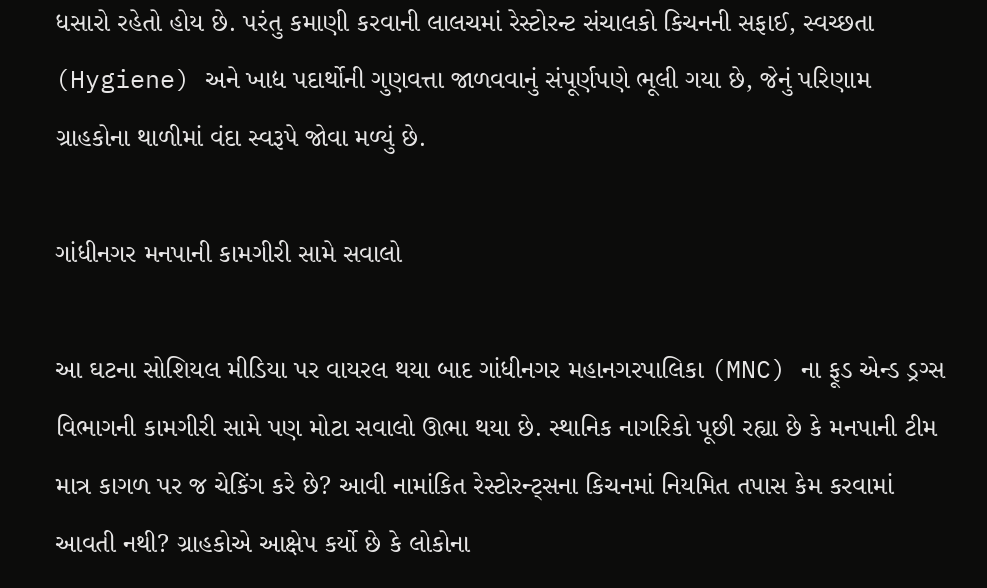ધસારો રહેતો હોય છે. પરંતુ કમાણી કરવાની લાલચમાં રેસ્ટોરન્ટ સંચાલકો કિચનની સફાઈ, સ્વચ્છતા (Hygiene) અને ખાદ્ય પદાર્થોની ગુણવત્તા જાળવવાનું સંપૂર્ણપણે ભૂલી ગયા છે, જેનું પરિણામ ગ્રાહકોના થાળીમાં વંદા સ્વરૂપે જોવા મળ્યું છે.

ગાંધીનગર મનપાની કામગીરી સામે સવાલો

આ ઘટના સોશિયલ મીડિયા પર વાયરલ થયા બાદ ગાંધીનગર મહાનગરપાલિકા (MNC) ના ફૂડ એન્ડ ડ્રગ્સ વિભાગની કામગીરી સામે પણ મોટા સવાલો ઊભા થયા છે. સ્થાનિક નાગરિકો પૂછી રહ્યા છે કે મનપાની ટીમ માત્ર કાગળ પર જ ચેકિંગ કરે છે? આવી નામાંકિત રેસ્ટોરન્ટ્સના કિચનમાં નિયમિત તપાસ કેમ કરવામાં આવતી નથી? ગ્રાહકોએ આક્ષેપ કર્યો છે કે લોકોના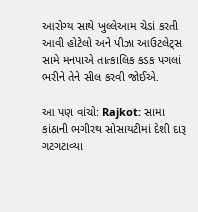આરોગ્ય સાથે ખુલ્લેઆમ ચેડાં કરતી આવી હોટેલો અને પીઝા આઉટલેટ્સ સામે મનપાએ તાત્કાલિક કડક પગલાં ભરીને તેને સીલ કરવી જોઈએ.

આ પણ વાંચો: Rajkot: સામા કાંઠાની ભગીરથ સોસાયટીમાં દેશી દારૂ ગટગટાવ્યા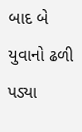બાદ બે યુવાનો ઢળી પડ્યા